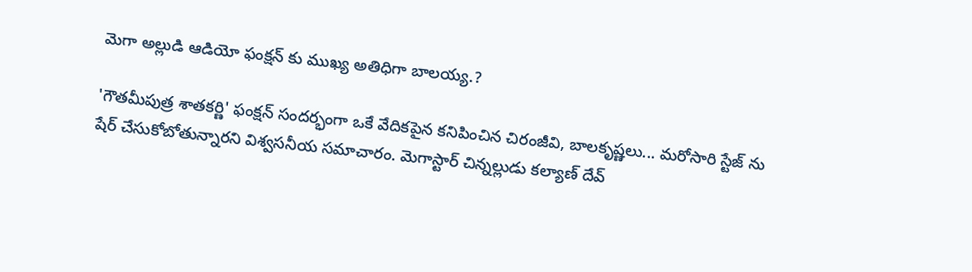మెగా అల్లుడి ఆడియో ఫంక్షన్ కు ముఖ్య అతిధిగా బాలయ్య.?

'గౌతమీపుత్ర శాతకర్ణి' ఫంక్షన్ సందర్భంగా ఒకే వేదికపైన కనిపించిన చిరంజీవి, బాలకృష్ణలు... మరోసారి స్టేజ్ ను షేర్ చేసుకోబోతున్నారని విశ్వసనీయ సమాచారం. మెగాస్టార్ చిన్నల్లుడు కల్యాణ్ దేవ్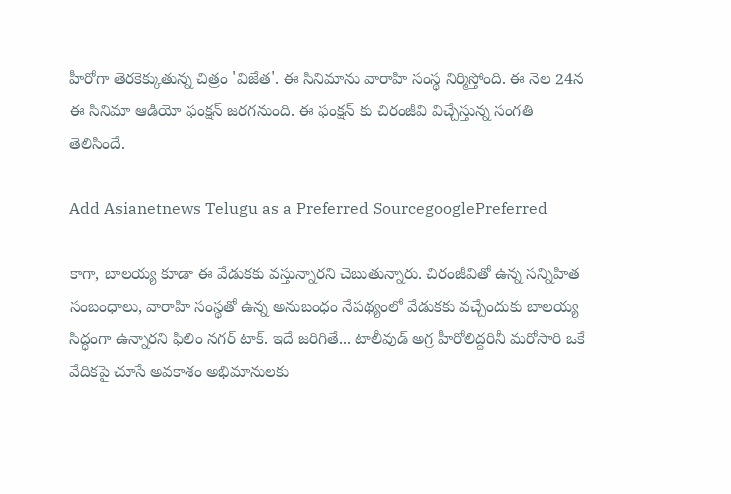హీరోగా తెరకెక్కుతున్న చిత్రం 'విజేత'. ఈ సినిమాను వారాహి సంస్థ నిర్మిస్తోంది. ఈ నెల 24న ఈ సినిమా ఆడియో ఫంక్షన్ జరగనుంది. ఈ ఫంక్షన్ కు చిరంజీవి విచ్చేస్తున్న సంగతి తెలిసిందే.

Add Asianetnews Telugu as a Preferred SourcegooglePreferred

కాగా, బాలయ్య కూడా ఈ వేడుకకు వస్తున్నారని చెబుతున్నారు. చిరంజీవితో ఉన్న సన్నిహిత సంబంధాలు, వారాహి సంస్థతో ఉన్న అనుబంధం నేపథ్యంలో వేడుకకు వచ్చేందుకు బాలయ్య సిద్ధంగా ఉన్నారని ఫిలిం నగర్ టాక్. ఇదే జరిగితే... టాలీవుడ్ అగ్ర హీరోలిద్దరినీ మరోసారి ఒకే వేదికపై చూసే అవకాశం అభిమానులకు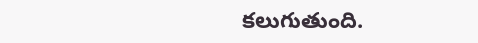కలుగుతుంది.